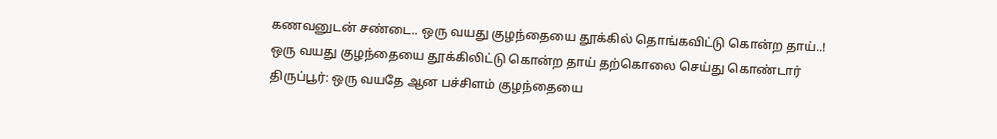கணவனுடன் சண்டை.. ஒரு வயது குழந்தையை தூக்கில் தொங்கவிட்டு கொன்ற தாய்..!
ஒரு வயது குழந்தையை தூக்கிலிட்டு கொன்ற தாய் தற்கொலை செய்து கொண்டார்
திருப்பூர்: ஒரு வயதே ஆன பச்சிளம் குழந்தையை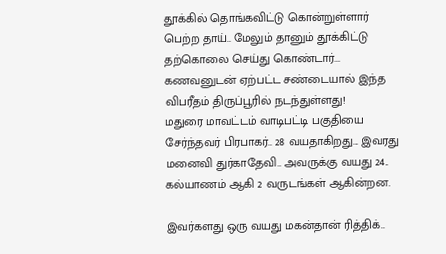தூக்கில் தொங்கவிட்டு கொன்றுள்ளார் பெற்ற தாய்.. மேலும் தானும் தூக்கிட்டு தற்கொலை செய்து கொண்டார்... கணவனுடன் ஏற்பட்ட சண்டையால் இந்த விபரீதம் திருப்பூரில் நடந்துள்ளது!
மதுரை மாவட்டம் வாடிபட்டி பகுதியை சேர்ந்தவர் பிரபாகர்.. 28 வயதாகிறது... இவரது மனைவி துர்காதேவி.. அவருக்கு வயது 24.. கல்யாணம் ஆகி 2 வருடங்கள் ஆகின்றன.

இவர்களது ஒரு வயது மகன்தான் ரித்திக்..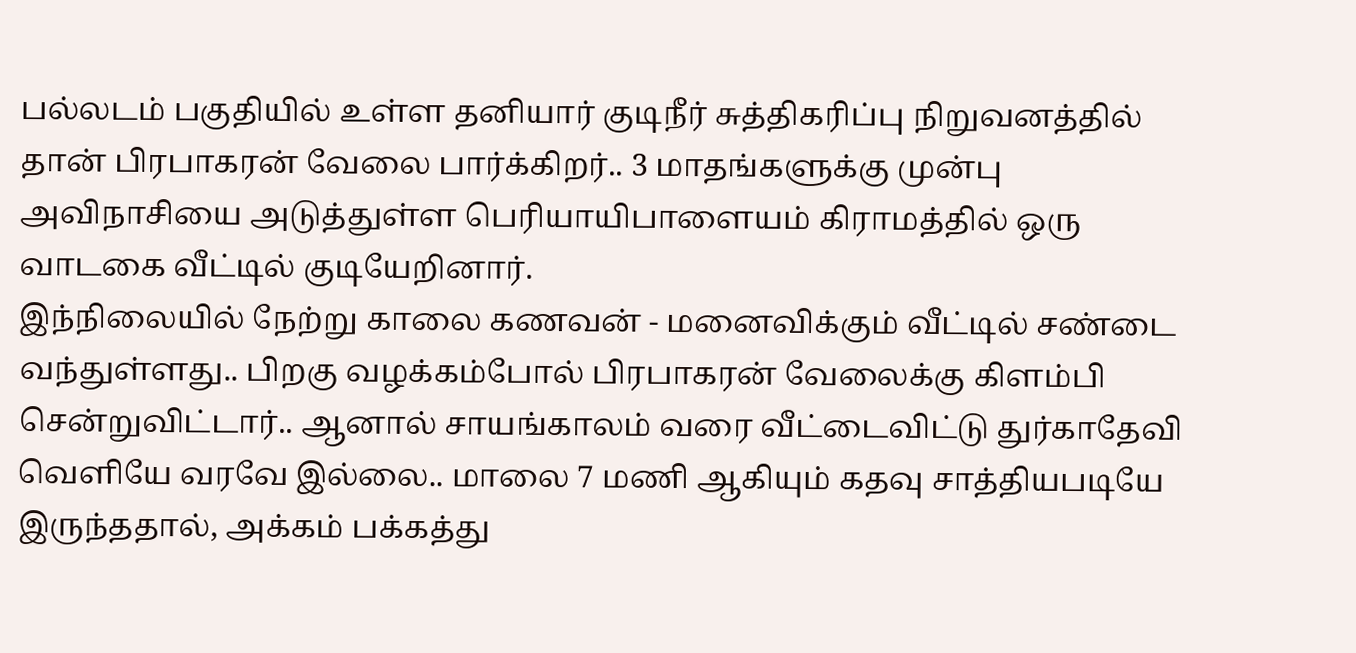பல்லடம் பகுதியில் உள்ள தனியார் குடிநீர் சுத்திகரிப்பு நிறுவனத்தில் தான் பிரபாகரன் வேலை பார்க்கிறர்.. 3 மாதங்களுக்கு முன்பு அவிநாசியை அடுத்துள்ள பெரியாயிபாளையம் கிராமத்தில் ஒரு வாடகை வீட்டில் குடியேறினார்.
இந்நிலையில் நேற்று காலை கணவன் - மனைவிக்கும் வீட்டில் சண்டை வந்துள்ளது.. பிறகு வழக்கம்போல் பிரபாகரன் வேலைக்கு கிளம்பி சென்றுவிட்டார்.. ஆனால் சாயங்காலம் வரை வீட்டைவிட்டு துர்காதேவி வெளியே வரவே இல்லை.. மாலை 7 மணி ஆகியும் கதவு சாத்தியபடியே இருந்ததால், அக்கம் பக்கத்து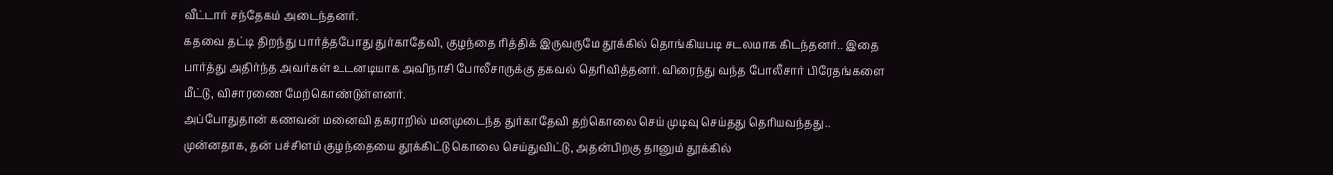வீட்டார் சந்தேகம் அடைந்தனர்.
கதவை தட்டி திறந்து பார்த்தபோது துர்காதேவி, குழந்தை ரித்திக் இருவருமே தூக்கில் தொங்கியபடி சடலமாக கிடந்தனர்.. இதை பார்த்து அதிர்ந்த அவர்கள் உடனடியாக அவிநாசி போலீசாருக்கு தகவல் தெரிவித்தனர். விரைந்து வந்த போலீசார் பிரேதங்களை மீட்டு, விசாரணை மேற்கொண்டுள்ளனர்.
அப்போதுதான் கணவன் மனைவி தகராறில் மனமுடைந்த துர்காதேவி தற்கொலை செய் முடிவு செய்தது தெரியவந்தது.. முன்னதாக, தன் பச்சிளம் குழந்தையை தூக்கிட்டு கொலை செய்துவிட்டு, அதன்பிறகு தானும் தூக்கில்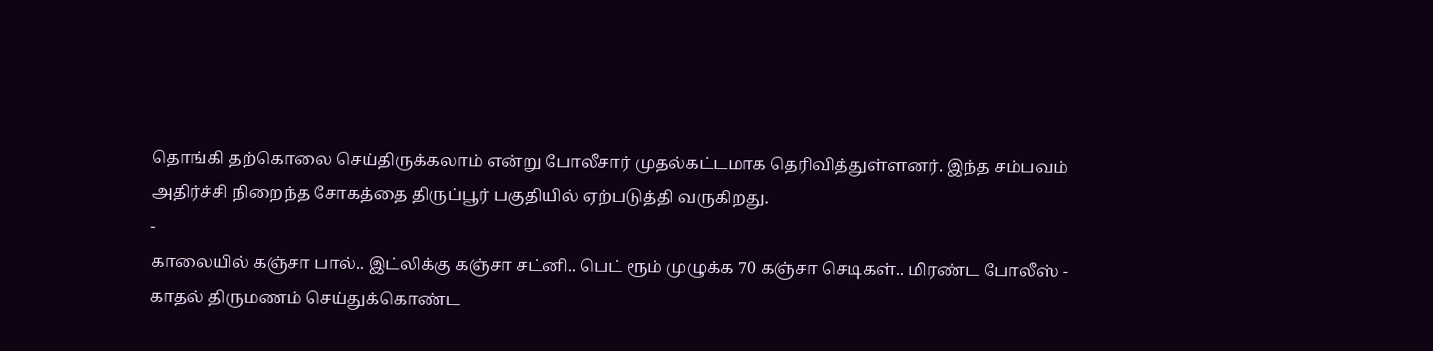தொங்கி தற்கொலை செய்திருக்கலாம் என்று போலீசார் முதல்கட்டமாக தெரிவித்துள்ளனர். இந்த சம்பவம் அதிர்ச்சி நிறைந்த சோகத்தை திருப்பூர் பகுதியில் ஏற்படுத்தி வருகிறது.
-
காலையில் கஞ்சா பால்.. இட்லிக்கு கஞ்சா சட்னி.. பெட் ரூம் முழுக்க 70 கஞ்சா செடிகள்.. மிரண்ட போலீஸ் -
காதல் திருமணம் செய்துக்கொண்ட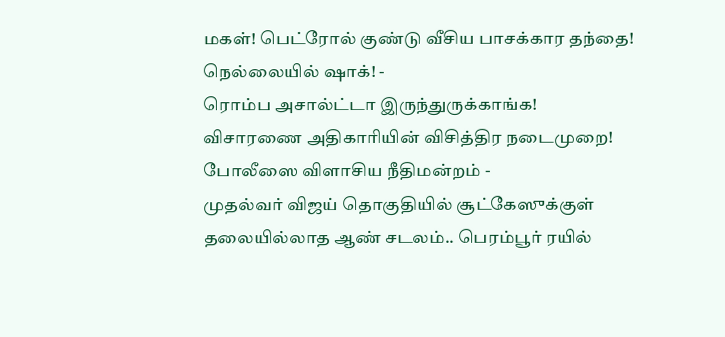மகள்! பெட்ரோல் குண்டு வீசிய பாசக்கார தந்தை! நெல்லையில் ஷாக்! -
ரொம்ப அசால்ட்டா இருந்துருக்காங்க! விசாரணை அதிகாரியின் விசித்திர நடைமுறை! போலீஸை விளாசிய நீதிமன்றம் -
முதல்வர் விஜய் தொகுதியில் சூட்கேஸுக்குள் தலையில்லாத ஆண் சடலம்.. பெரம்பூர் ரயில்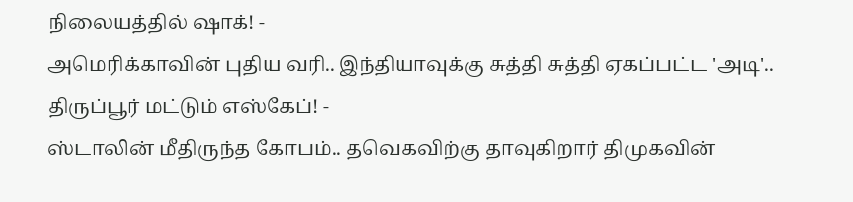நிலையத்தில் ஷாக்! -
அமெரிக்காவின் புதிய வரி.. இந்தியாவுக்கு சுத்தி சுத்தி ஏகப்பட்ட 'அடி'.. திருப்பூர் மட்டும் எஸ்கேப்! -
ஸ்டாலின் மீதிருந்த கோபம்.. தவெகவிற்கு தாவுகிறார் திமுகவின்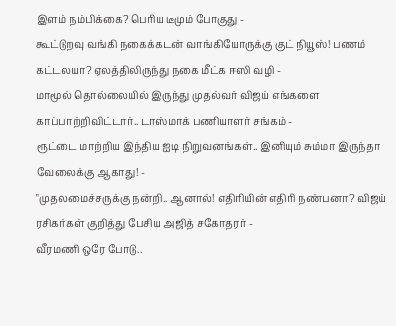இளம் நம்பிக்கை? பெரிய டீமும் போகுது -
கூட்டுறவு வங்கி நகைக்கடன் வாங்கியோருக்கு குட் நியூஸ்! பணம் கட்டலயா? ஏலத்திலிருந்து நகை மீட்க ஈஸி வழி -
மாமூல் தொல்லையில் இருந்து முதல்வர் விஜய் எங்களை காப்பாற்றிவிட்டார்.. டாஸ்மாக் பணியாளர் சங்கம் -
ரூட்டை மாற்றிய இந்திய ஐடி நிறுவனங்கள்.. இனியும் சும்மா இருந்தா வேலைக்கு ஆகாது! -
"முதலமைச்சருக்கு நன்றி.. ஆனால்! எதிரியின் எதிரி நண்பனா? விஜய் ரசிகர்கள் குறித்து பேசிய அஜித் சகோதரர் -
வீரமணி ஒரே போடு..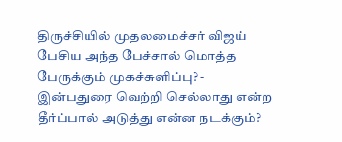திருச்சியில் முதலமைச்சர் விஜய் பேசிய அந்த பேச்சால் மொத்த பேருக்கும் முகச்சுளிப்பு? -
இன்பதுரை வெற்றி செல்லாது என்ற தீர்ப்பால் அடுத்து என்ன நடக்கும்?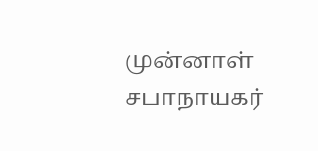முன்னாள் சபாநாயகர்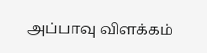அப்பாவு விளக்கம்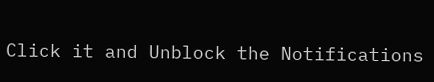Click it and Unblock the Notifications